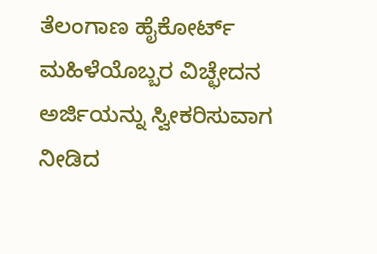ತೆಲಂಗಾಣ ಹೈಕೋರ್ಟ್ ಮಹಿಳೆಯೊಬ್ಬರ ವಿಚ್ಛೇದನ ಅರ್ಜಿಯನ್ನು ಸ್ವೀಕರಿಸುವಾಗ ನೀಡಿದ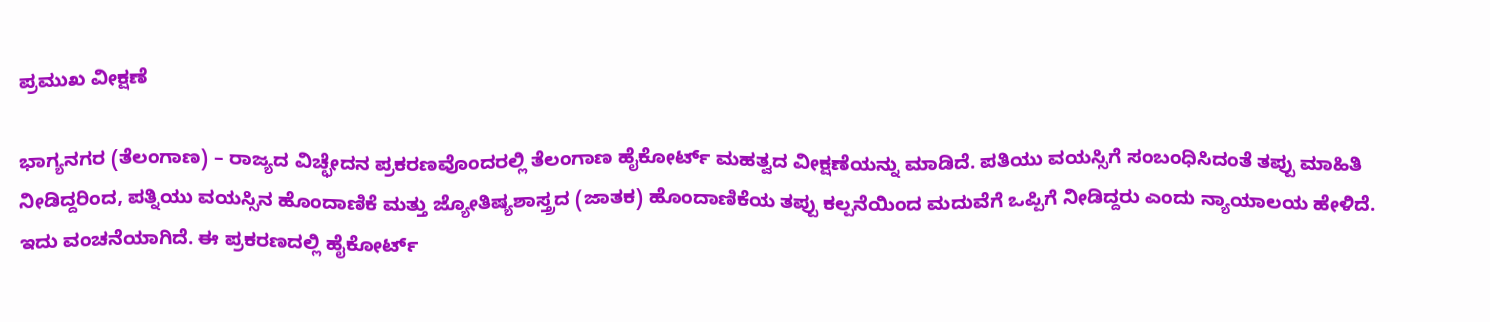ಪ್ರಮುಖ ವೀಕ್ಷಣೆ

ಭಾಗ್ಯನಗರ (ತೆಲಂಗಾಣ) – ರಾಜ್ಯದ ವಿಚ್ಛೇದನ ಪ್ರಕರಣವೊಂದರಲ್ಲಿ ತೆಲಂಗಾಣ ಹೈಕೋರ್ಟ್ ಮಹತ್ವದ ವೀಕ್ಷಣೆಯನ್ನು ಮಾಡಿದೆ. ಪತಿಯು ವಯಸ್ಸಿಗೆ ಸಂಬಂಧಿಸಿದಂತೆ ತಪ್ಪು ಮಾಹಿತಿ ನೀಡಿದ್ದರಿಂದ, ಪತ್ನಿಯು ವಯಸ್ಸಿನ ಹೊಂದಾಣಿಕೆ ಮತ್ತು ಜ್ಯೋತಿಷ್ಯಶಾಸ್ತ್ರದ (ಜಾತಕ) ಹೊಂದಾಣಿಕೆಯ ತಪ್ಪು ಕಲ್ಪನೆಯಿಂದ ಮದುವೆಗೆ ಒಪ್ಪಿಗೆ ನೀಡಿದ್ದರು ಎಂದು ನ್ಯಾಯಾಲಯ ಹೇಳಿದೆ. ಇದು ವಂಚನೆಯಾಗಿದೆ. ಈ ಪ್ರಕರಣದಲ್ಲಿ ಹೈಕೋರ್ಟ್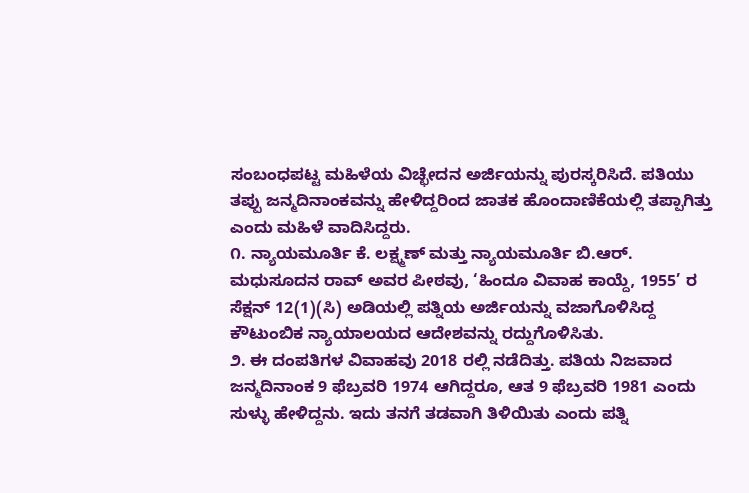ಸಂಬಂಧಪಟ್ಟ ಮಹಿಳೆಯ ವಿಚ್ಛೇದನ ಅರ್ಜಿಯನ್ನು ಪುರಸ್ಕರಿಸಿದೆ. ಪತಿಯು ತಪ್ಪು ಜನ್ಮದಿನಾಂಕವನ್ನು ಹೇಳಿದ್ದರಿಂದ ಜಾತಕ ಹೊಂದಾಣಿಕೆಯಲ್ಲಿ ತಪ್ಪಾಗಿತ್ತು ಎಂದು ಮಹಿಳೆ ವಾದಿಸಿದ್ದರು.
೧. ನ್ಯಾಯಮೂರ್ತಿ ಕೆ. ಲಕ್ಷ್ಮಣ್ ಮತ್ತು ನ್ಯಾಯಮೂರ್ತಿ ಬಿ.ಆರ್. ಮಧುಸೂದನ ರಾವ್ ಅವರ ಪೀಠವು, ‘ಹಿಂದೂ ವಿವಾಹ ಕಾಯ್ದೆ, 1955’ ರ ಸೆಕ್ಷನ್ 12(1)(ಸಿ) ಅಡಿಯಲ್ಲಿ ಪತ್ನಿಯ ಅರ್ಜಿಯನ್ನು ವಜಾಗೊಳಿಸಿದ್ದ ಕೌಟುಂಬಿಕ ನ್ಯಾಯಾಲಯದ ಆದೇಶವನ್ನು ರದ್ದುಗೊಳಿಸಿತು.
೨. ಈ ದಂಪತಿಗಳ ವಿವಾಹವು 2018 ರಲ್ಲಿ ನಡೆದಿತ್ತು. ಪತಿಯ ನಿಜವಾದ ಜನ್ಮದಿನಾಂಕ 9 ಫೆಬ್ರವರಿ 1974 ಆಗಿದ್ದರೂ, ಆತ 9 ಫೆಬ್ರವರಿ 1981 ಎಂದು ಸುಳ್ಳು ಹೇಳಿದ್ದನು. ಇದು ತನಗೆ ತಡವಾಗಿ ತಿಳಿಯಿತು ಎಂದು ಪತ್ನಿ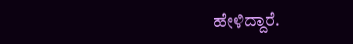ಹೇಳಿದ್ದಾರೆ.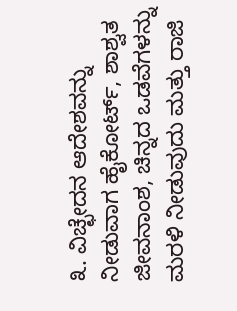೩. ವಿಚ್ಛೇದನ ಆದೇಶವನ್ನು ನೀಡುವಾಗ ಹೈಕೋರ್ಟ್, ಶಾಶ್ವತ ಜೀವನಾಂಶ, ಚಿನ್ನದ ಒಡವೆಗಳನ್ನು ಮರಳಿ ನೀಡುವುದು ಮತ್ತು ರಾಜಿ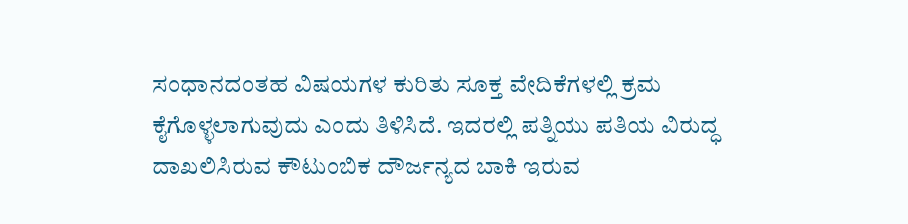ಸಂಧಾನದಂತಹ ವಿಷಯಗಳ ಕುರಿತು ಸೂಕ್ತ ವೇದಿಕೆಗಳಲ್ಲಿ ಕ್ರಮ ಕೈಗೊಳ್ಳಲಾಗುವುದು ಎಂದು ತಿಳಿಸಿದೆ. ಇದರಲ್ಲಿ ಪತ್ನಿಯು ಪತಿಯ ವಿರುದ್ಧ ದಾಖಲಿಸಿರುವ ಕೌಟುಂಬಿಕ ದೌರ್ಜನ್ಯದ ಬಾಕಿ ಇರುವ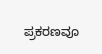ಪ್ರಕರಣವೂ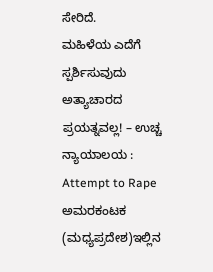ಸೇರಿದೆ.
ಮಹಿಳೆಯ ಎದೆಗೆ ಸ್ಪರ್ಶಿಸುವುದು ಅತ್ಯಾಚಾರದ ಪ್ರಯತ್ನವಲ್ಲ! – ಉಚ್ಚ ನ್ಯಾಯಾಲಯ : Attempt to Rape
ಅಮರಕಂಟಕ (ಮಧ್ಯಪ್ರದೇಶ)ಇಲ್ಲಿನ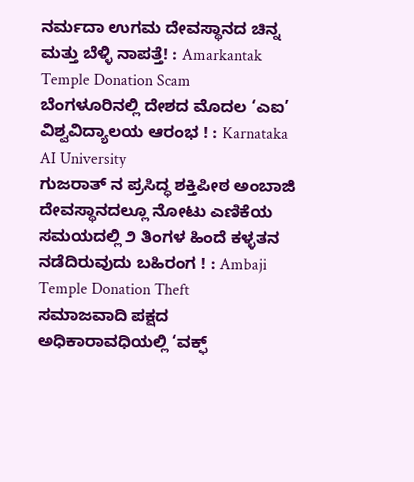ನರ್ಮದಾ ಉಗಮ ದೇವಸ್ಥಾನದ ಚಿನ್ನ ಮತ್ತು ಬೆಳ್ಳಿ ನಾಪತ್ತೆ! : Amarkantak Temple Donation Scam
ಬೆಂಗಳೂರಿನಲ್ಲಿ ದೇಶದ ಮೊದಲ ‘ಎಐ’ ವಿಶ್ವವಿದ್ಯಾಲಯ ಆರಂಭ ! : Karnataka AI University
ಗುಜರಾತ್ ನ ಪ್ರಸಿದ್ಧ ಶಕ್ತಿಪೀಠ ಅಂಬಾಜಿ ದೇವಸ್ಥಾನದಲ್ಲೂ ನೋಟು ಎಣಿಕೆಯ ಸಮಯದಲ್ಲಿ ೨ ತಿಂಗಳ ಹಿಂದೆ ಕಳ್ಳತನ ನಡೆದಿರುವುದು ಬಹಿರಂಗ ! : Ambaji Temple Donation Theft
ಸಮಾಜವಾದಿ ಪಕ್ಷದ ಅಧಿಕಾರಾವಧಿಯಲ್ಲಿ ‘ವಕ್ಫ್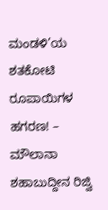ಮಂಡಳಿ’ಯ ಶತಕೋಟಿ ರೂಪಾಯಿಗಳ ಹಗರಣ! – ಮೌಲಾನಾ ಶಹಾಬುದ್ದೀನ ರಿಜ್ವಿ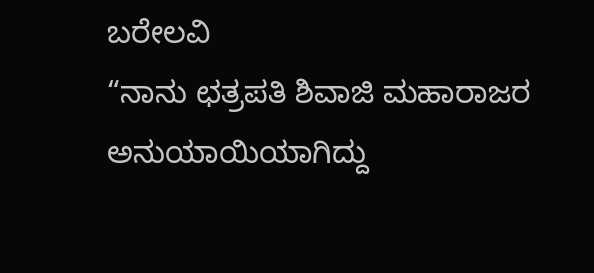ಬರೇಲವಿ
“ನಾನು ಛತ್ರಪತಿ ಶಿವಾಜಿ ಮಹಾರಾಜರ ಅನುಯಾಯಿಯಾಗಿದ್ದು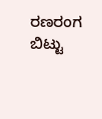ರಣರಂಗ ಬಿಟ್ಟು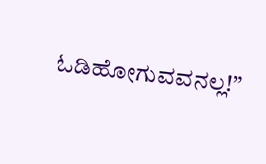ಓಡಿಹೋಗುವವನಲ್ಲ!”